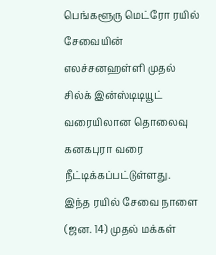பெங்களூரு மெட்ரோ ரயில் சேவையின் எலச்சனஹள்ளி முதல் சில்க் இன்ஸ்டிடியூட் வரையிலான தொலைவு கனகபுரா வரை நீட்டிக்கப்பட்டுள்ளது.
இந்த ரயில் சேவை நாளை (ஜன. 14) முதல் மக்கள்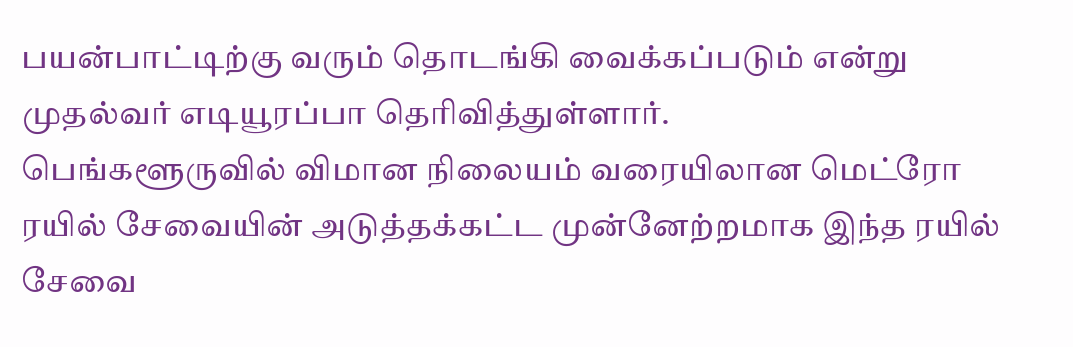பயன்பாட்டிற்கு வரும் தொடங்கி வைக்கப்படும் என்று முதல்வர் எடியூரப்பா தெரிவித்துள்ளார்.
பெங்களூருவில் விமான நிலையம் வரையிலான மெட்ரோ ரயில் சேவையின் அடுத்தக்கட்ட முன்னேற்றமாக இந்த ரயில் சேவை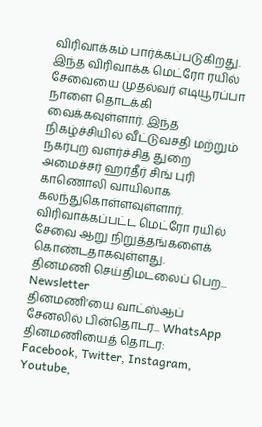விரிவாக்கம் பார்க்கப்படுகிறது.
இந்த விரிவாக்க மெட்ரோ ரயில் சேவையை முதல்வர் எடியூரப்பா நாளை தொடக்கி வைக்கவுள்ளார். இந்த நிகழ்ச்சியில் வீட்டுவசதி மற்றும் நகர்புற வளர்ச்சித் துறை அமைச்சர் ஹர்தீர் சிங் புரி காணொலி வாயிலாக கலந்துகொள்ளவுள்ளார்.
விரிவாக்கப்பட்ட மெட்ரோ ரயில் சேவை ஆறு நிறுத்தங்களைக் கொண்டதாகவுள்ளது.
தினமணி செய்திமடலைப் பெற... Newsletter
தினமணி'யை வாட்ஸ்ஆப் சேனலில் பின்தொடர... WhatsApp
தினமணியைத் தொடர: Facebook, Twitter, Instagram, Youtube,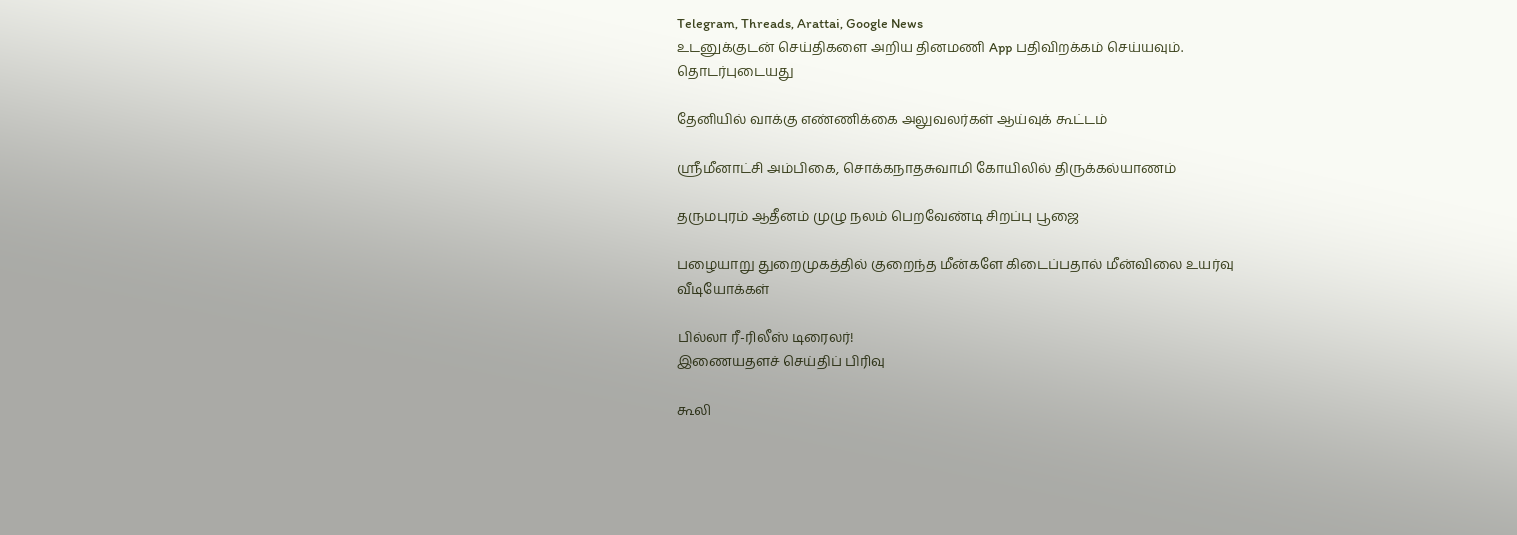Telegram, Threads, Arattai, Google News
உடனுக்குடன் செய்திகளை அறிய தினமணி App பதிவிறக்கம் செய்யவும்.
தொடர்புடையது

தேனியில் வாக்கு எண்ணிக்கை அலுவலர்கள் ஆய்வுக் கூட்டம்

ஸ்ரீமீனாட்சி அம்பிகை, சொக்கநாதசுவாமி கோயிலில் திருக்கல்யாணம்

தருமபுரம் ஆதீனம் முழு நலம் பெறவேண்டி சிறப்பு பூஜை

பழையாறு துறைமுகத்தில் குறைந்த மீன்களே கிடைப்பதால் மீன்விலை உயர்வு
வீடியோக்கள்

பில்லா ரீ-ரிலீஸ் டிரைலர்!
இணையதளச் செய்திப் பிரிவு

கூலி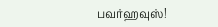பவர்ஹவுஸ்!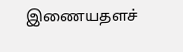இணையதளச்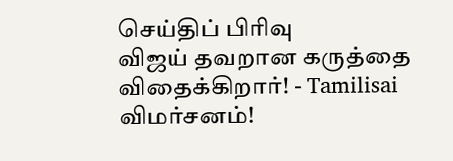செய்திப் பிரிவு
விஜய் தவறான கருத்தை விதைக்கிறார்! - Tamilisai விமர்சனம்!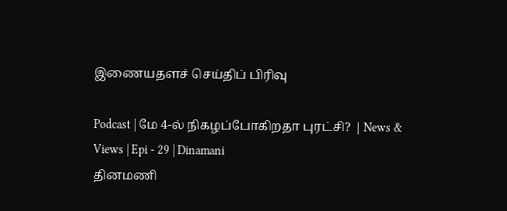இணையதளச் செய்திப் பிரிவு

Podcast | மே 4-ல் நிகழப்போகிறதா புரட்சி? | News & Views | Epi - 29 | Dinamani
தினமணி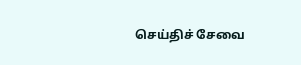செய்திச் சேவை